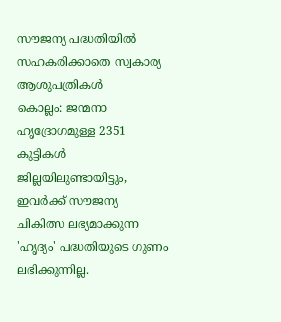സൗജന്യ പദ്ധതിയിൽ സഹകരിക്കാതെ സ്വകാര്യ ആശുപത്രികൾ
കൊല്ലം: ജന്മനാ ഹൃദ്രോഗമുള്ള 2351 കുട്ടികൾ ജില്ലയിലുണ്ടായിട്ടും, ഇവർക്ക് സൗജന്യ ചികിത്സ ലഭ്യമാക്കുന്ന 'ഹൃദ്യം' പദ്ധതിയുടെ ഗുണം ലഭിക്കുന്നില്ല.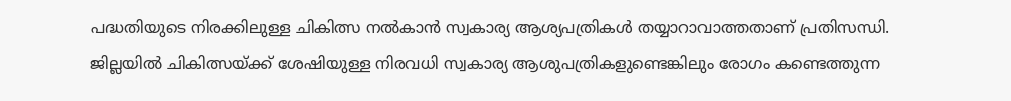പദ്ധതിയുടെ നിരക്കിലുള്ള ചികിത്സ നൽകാൻ സ്വകാര്യ ആശ്യപത്രികൾ തയ്യാറാവാത്തതാണ് പ്രതിസന്ധി.
ജില്ലയിൽ ചികിത്സയ്ക്ക് ശേഷിയുള്ള നിരവധി സ്വകാര്യ ആശുപത്രികളുണ്ടെങ്കിലും രോഗം കണ്ടെത്തുന്ന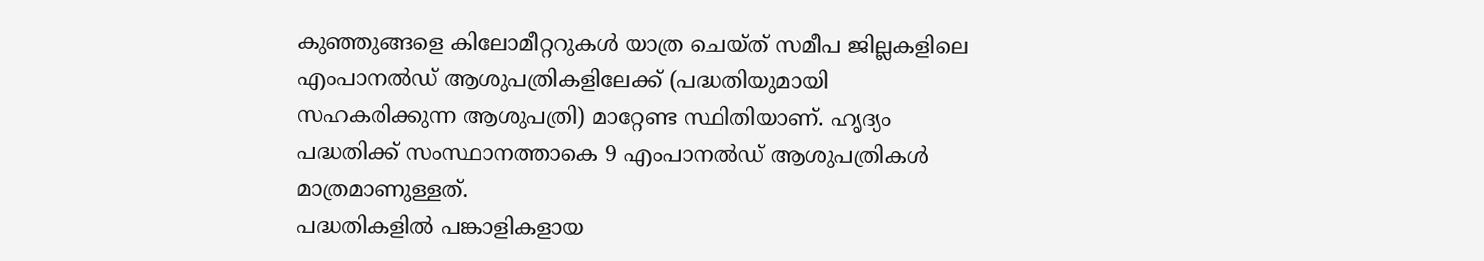കുഞ്ഞുങ്ങളെ കിലോമീറ്ററുകൾ യാത്ര ചെയ്ത് സമീപ ജില്ലകളിലെ എംപാനൽഡ് ആശുപത്രികളിലേക്ക് (പദ്ധതിയുമായി സഹകരിക്കുന്ന ആശുപത്രി) മാറ്റേണ്ട സ്ഥിതിയാണ്. ഹൃദ്യം പദ്ധതിക്ക് സംസ്ഥാനത്താകെ 9 എംപാനൽഡ് ആശുപത്രികൾ മാത്രമാണുള്ളത്.
പദ്ധതികളിൽ പങ്കാളികളായ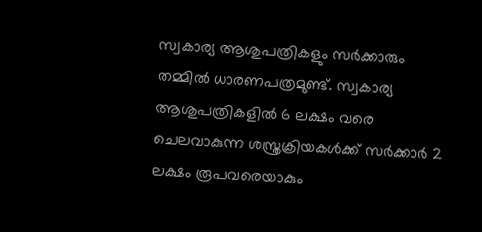സ്വകാര്യ ആശുപത്രികളും സർക്കാരും തമ്മിൽ ധാരണപത്രമുണ്ട്. സ്വകാര്യ ആശുപത്രികളിൽ 6 ലക്ഷം വരെ ചെലവാകുന്ന ശസ്ത്രക്രിയകൾക്ക് സർക്കാർ 2 ലക്ഷം രൂപവരെയാകും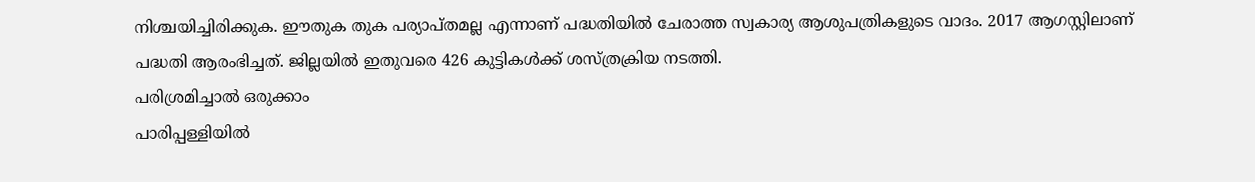നിശ്ചയിച്ചിരിക്കുക. ഈതുക തുക പര്യാപ്തമല്ല എന്നാണ് പദ്ധതിയിൽ ചേരാത്ത സ്വകാര്യ ആശുപത്രികളുടെ വാദം. 2017 ആഗസ്റ്റിലാണ് പദ്ധതി ആരംഭിച്ചത്. ജില്ലയിൽ ഇതുവരെ 426 കുട്ടികൾക്ക് ശസ്ത്രക്രിയ നടത്തി.
പരിശ്രമിച്ചാൽ ഒരുക്കാം
പാരിപ്പള്ളിയിൽ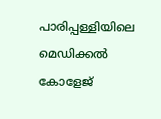പാരിപ്പള്ളിയിലെ മെഡിക്കൽ കോളേജ്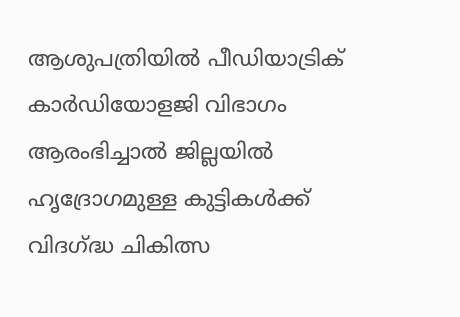ആശുപത്രിയിൽ പീഡിയാട്രിക് കാർഡിയോളജി വിഭാഗം ആരംഭിച്ചാൽ ജില്ലയിൽ ഹൃദ്രോഗമുള്ള കുട്ടികൾക്ക് വിദഗ്ദ്ധ ചികിത്സ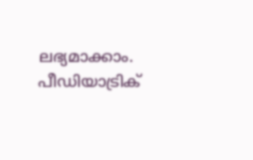ലഭ്യമാക്കാം. പീഡിയാട്രിക്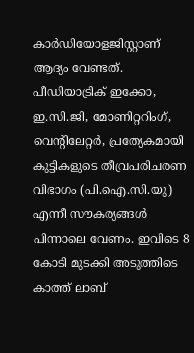കാർഡിയോളജിസ്റ്റാണ് ആദ്യം വേണ്ടത്. പീഡിയാട്രിക് ഇക്കോ, ഇ.സി.ജി, മോണിറ്ററിംഗ്, വെന്റിലേറ്റർ, പ്രത്യേകമായി കുട്ടികളുടെ തീവ്രപരിചരണ വിഭാഗം (പി.ഐ.സി.യു) എന്നീ സൗകര്യങ്ങൾ പിന്നാലെ വേണം. ഇവിടെ 8 കോടി മുടക്കി അടുത്തിടെ കാത്ത് ലാബ്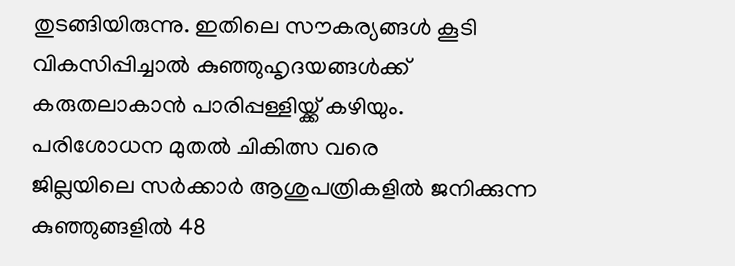തുടങ്ങിയിരുന്നു. ഇതിലെ സൗകര്യങ്ങൾ കൂടി വികസിപ്പിച്ചാൽ കുഞ്ഞുഹൃദയങ്ങൾക്ക് കരുതലാകാൻ പാരിപ്പള്ളിയ്ക്ക് കഴിയും.
പരിശോധന മുതൽ ചികിത്സ വരെ
ജില്ലയിലെ സർക്കാർ ആശുപത്രികളിൽ ജനിക്കുന്ന കുഞ്ഞുങ്ങളിൽ 48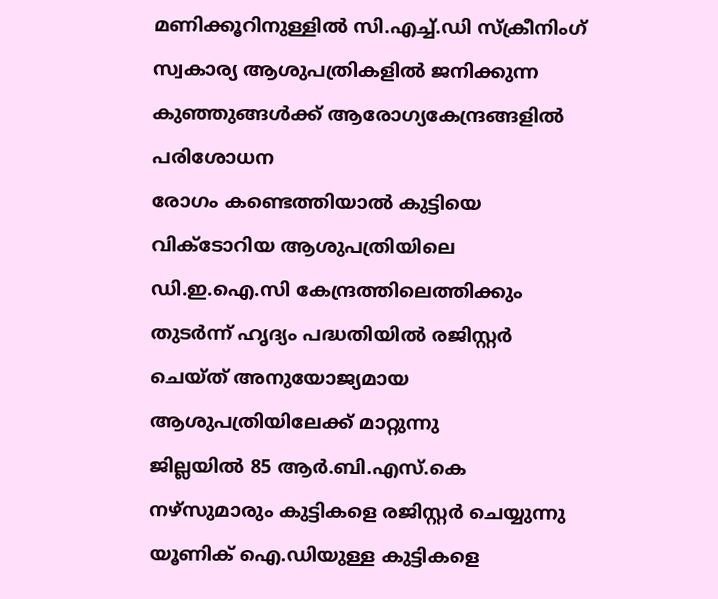മണിക്കൂറിനുള്ളിൽ സി.എച്ച്.ഡി സ്ക്രീനിംഗ്
സ്വകാര്യ ആശുപത്രികളിൽ ജനിക്കുന്ന കുഞ്ഞുങ്ങൾക്ക് ആരോഗ്യകേന്ദ്രങ്ങളിൽ പരിശോധന
രോഗം കണ്ടെത്തിയാൽ കുട്ടിയെ വിക്ടോറിയ ആശുപത്രിയിലെ ഡി.ഇ.ഐ.സി കേന്ദ്രത്തിലെത്തിക്കും
തുടർന്ന് ഹൃദ്യം പദ്ധതിയിൽ രജിസ്റ്റർ ചെയ്ത് അനുയോജ്യമായ ആശുപത്രിയിലേക്ക് മാറ്റുന്നു
ജില്ലയിൽ 85 ആർ.ബി.എസ്.കെ നഴ്സുമാരും കുട്ടികളെ രജിസ്റ്റർ ചെയ്യുന്നു
യൂണിക് ഐ.ഡിയുള്ള കുട്ടികളെ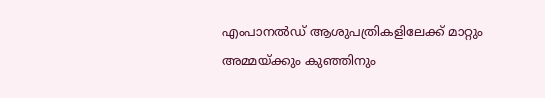എംപാനൽഡ് ആശുപത്രികളിലേക്ക് മാറ്റും
അമ്മയ്ക്കും കുഞ്ഞിനും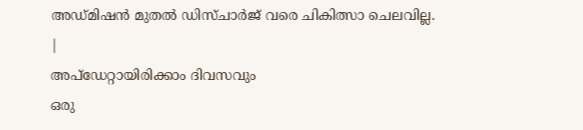അഡ്മിഷൻ മുതൽ ഡിസ്ചാർജ് വരെ ചികിത്സാ ചെലവില്ല.
|
അപ്ഡേറ്റായിരിക്കാം ദിവസവും
ഒരു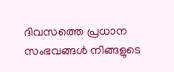ദിവസത്തെ പ്രധാന സംഭവങ്ങൾ നിങ്ങളുടെ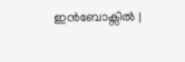ഇൻബോക്സിൽ |